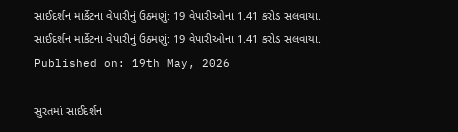સાઈદર્શન માર્કેટના વેપારીનું ઉઠમણું: 19 વેપારીઓના 1.41 કરોડ સલવાયા.
સાઈદર્શન માર્કેટના વેપારીનું ઉઠમણું: 19 વેપારીઓના 1.41 કરોડ સલવાયા.
Published on: 19th May, 2026

સુરતમાં સાઈદર્શન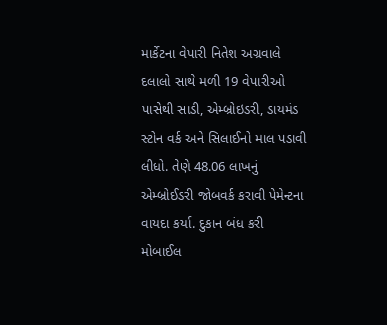માર્કેટના વેપારી નિતેશ અગ્રવાલે દલાલો સાથે મળી 19 વેપારીઓ પાસેથી સાડી, એમ્બ્રોઇડરી, ડાયમંડ સ્ટોન વર્ક અને સિલાઈનો માલ પડાવી લીધો. તેણે 48.06 લાખનું એમ્બ્રોઈડરી જોબવર્ક કરાવી પેમેન્ટના વાયદા કર્યા. દુકાન બંધ કરી મોબાઈલ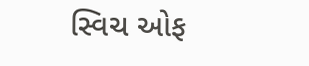સ્વિચ ઓફ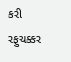કરી રફુચક્કર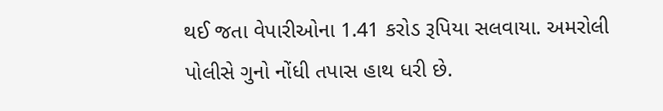થઈ જતા વેપારીઓના 1.41 કરોડ રૂપિયા સલવાયા. અમરોલી પોલીસે ગુનો નોંધી તપાસ હાથ ધરી છે.